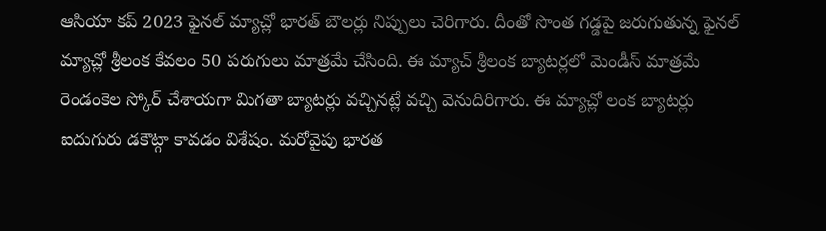ఆసియా కప్ 2023 ఫైనల్ మ్యాచ్లో భారత్ బౌలర్లు నిప్పులు చెరిగారు. దీంతో సొంత గడ్డపై జరుగుతున్న ఫైనల్ మ్యాచ్లో శ్రీలంక కేవలం 50 పరుగులు మాత్రమే చేసింది. ఈ మ్యాచ్ శ్రీలంక బ్యాటర్లలో మెండీస్ మాత్రమే రెండంకెల స్కోర్ చేశాయగా మిగతా బ్యాటర్లు వచ్చినట్లే వచ్చి వెనుదిరిగారు. ఈ మ్యాచ్లో లంక బ్యాటర్లు ఐదుగురు డకౌట్గా కావడం విశేషం. మరోవైపు భారత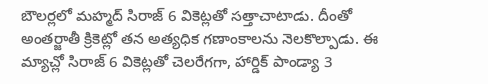బౌలర్లలో మహ్మద్ సిరాజ్ 6 వికెట్లతో సత్తాచాటాడు. దీంతో అంతర్జాతీ క్రికెట్లో తన అత్యధిక గణాంకాలను నెలకొల్పాడు. ఈ మ్యాచ్లో సిరాజ్ 6 వికెట్లతో చెలరేగగా, హార్డిక్ పాండ్యా 3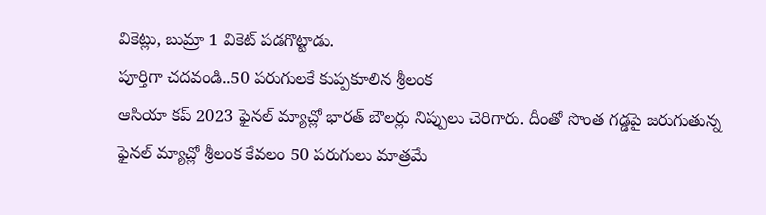వికెట్లు, బుమ్రా 1 వికెట్ పడగొట్టాడు.
పూర్తిగా చదవండి..50 పరుగులకే కుప్పకూలిన శ్రీలంక
ఆసియా కప్ 2023 ఫైనల్ మ్యాచ్లో భారత్ బౌలర్లు నిప్పులు చెరిగారు. దీంతో సొంత గడ్డపై జరుగుతున్న ఫైనల్ మ్యాచ్లో శ్రీలంక కేవలం 50 పరుగులు మాత్రమే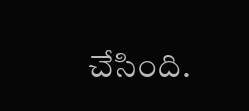చేసింది.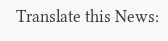Translate this News: